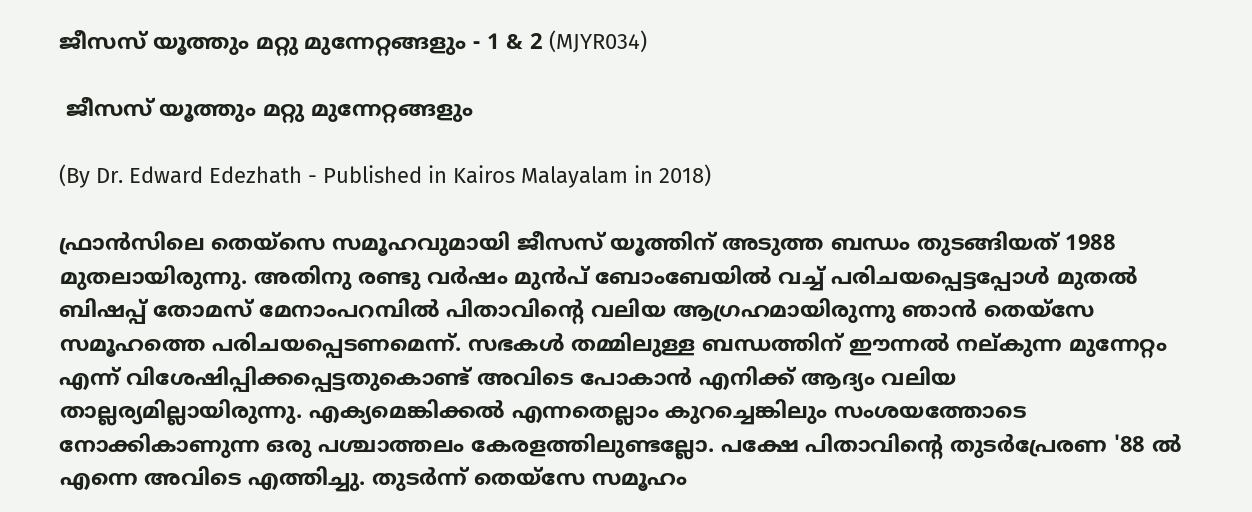ജീസസ്‌ യൂത്തും മറ്റു മുന്നേറ്റങ്ങളും - 1 & 2 (MJYR034)

 ജീസസ്‌ യൂത്തും മറ്റു മുന്നേറ്റങ്ങളും

(By Dr. Edward Edezhath - Published in Kairos Malayalam in 2018)

ഫ്രാന്‍സിലെ തെയ്സെ സമൂഹവുമായി ജീസസ്‌ യൂത്തിന്‌ അടുത്ത ബന്ധം തുടങ്ങിയത്‌ 1988 മുതലായിരുന്നു. അതിനു രണ്ടു വര്‍ഷം മുന്‍പ്‌ ബോംബേയില്‍ വച്ച്‌ പരിചയപ്പെട്ടപ്പോള്‍ മുതൽ ബിഷപ്പ്‌ തോമസ്‌ മേനാംപറമ്പിൽ പിതാവിന്റെ വലിയ ആഗ്രഹമായിരുന്നു ഞാന്‍ തെയ്സേ സമൂഹത്തെ പരിചയപ്പെടണമെന്ന്‌. സഭകൾ തമ്മിലുള്ള ബന്ധത്തിന്‌ ഈന്നല്‍ നല്കുന്ന മുന്നേറ്റം എന്ന്‌ വിശേഷിപ്പിക്കപ്പെട്ടതുകൊണ്ട്‌ അവിടെ പോകാന്‍ എനിക്ക്‌ ആദ്യം വലിയ താല്ലര്യമില്ലായിരുന്നു. എക്യമെങ്കിക്കല്‍ എന്നതെല്ലാം കുറച്ചെങ്കിലും സംശയത്തോടെ നോക്കികാണുന്ന ഒരു പശ്ചാത്തലം കേരളത്തിലുണ്ടല്ലോ. പക്ഷേ പിതാവിന്റെ തുടര്‍പ്രേരണ '88 ല്‍ എന്നെ അവിടെ എത്തിച്ചു. തുടര്‍ന്ന്‌ തെയ്‌സേ സമൂഹം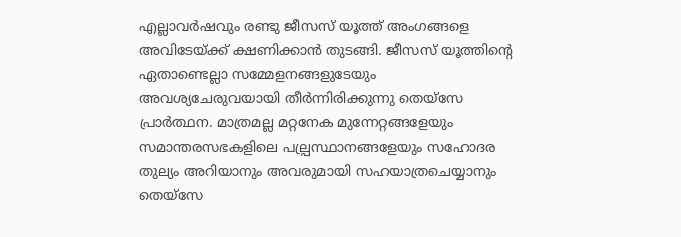എല്ലാവര്‍ഷവും രണ്ടു ജീസസ്‌ യൂത്ത്‌ അംഗങ്ങളെ അവിടേയ്ക്ക്‌ ക്ഷണിക്കാൻ തുടങ്ങി. ജീസസ്‌ യൂത്തിന്റെ ഏതാണ്ടെല്ലാ സമ്മേളനങ്ങളുടേയും അവശ്യചേരുവയായി തീര്‍ന്നിരിക്കുന്നു തെയ്സേ പ്രാര്‍ത്ഥന. മാത്രമല്ല മറ്റനേക മുന്നേറ്റങ്ങളേയും സമാന്തരസഭകളിലെ പല്പ്രസ്ഥാനങ്ങളേയും സഹോദര തുല്യം അറിയാനും അവരുമായി സഹയാത്രചെയ്യാനും തെയ്സേ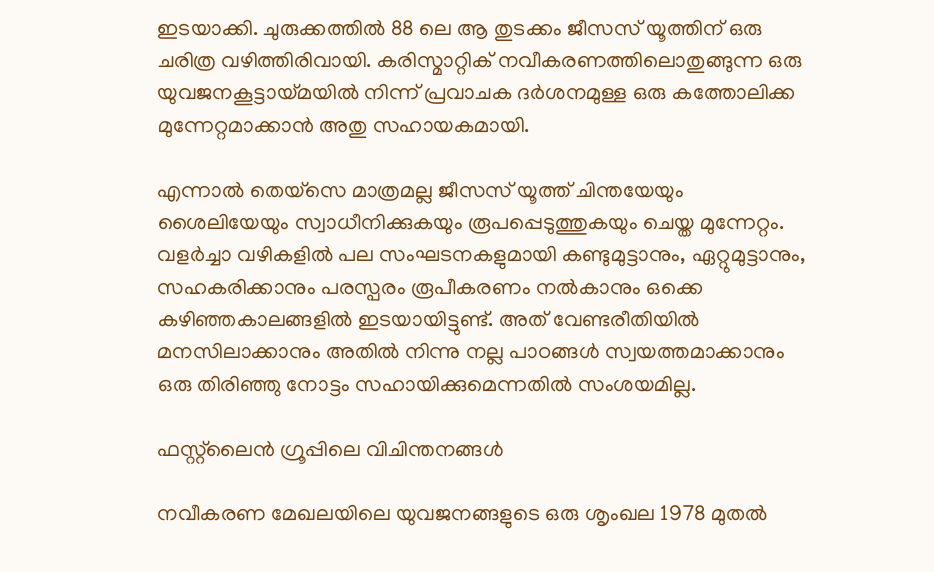ഇടയാക്കി. ചുരുക്കത്തിൽ 88 ലെ ആ തുടക്കം ജീസസ്‌ യൂത്തിന്‌ ഒരു ചരിത്ര വഴിത്തിരിവായി. കരിസ്മാറ്റിക്‌ നവീകരണത്തിലൊതുങ്ങുന്ന ഒരു യുവജനകൂട്ടായ്മയില്‍ നിന്ന്‌ പ്രവാചക ദര്‍ശനമുള്ള ഒരു കത്തോലിക്ക മുന്നേറ്റമാക്കാന്‍ അതു സഹായകമായി.

എന്നാല്‍ തെയ്‌സെ മാത്രമല്ല ജീസസ്‌ യൂത്ത്‌ ചിന്തയേയും ശൈലിയേയും സ്വാധീനിക്കുകയും രൂപപ്പെടുത്തുകയും ചെയ്ത മുന്നേറ്റം. വളര്‍ച്ചാ വഴികളില്‍ പല സംഘടനകളുമായി കണ്ടുമുട്ടാനും, ഏറ്റുമുട്ടാനും, സഹകരിക്കാനും പരസ്പരം രൂപീകരണം നല്‍കാനും ഒക്കെ കഴിഞ്ഞകാലങ്ങളില്‍ ഇടയായിട്ടുണ്ട്‌. അത്‌ വേണ്ടരീതിയിൽ മനസിലാക്കാനും അതില്‍ നിന്നു നല്ല പാഠങ്ങള്‍ സ്വയത്തമാക്കാനും ഒരു തിരിഞ്ഞു നോട്ടം സഹായിക്കുമെന്നതില്‍ സംശയമില്ല.

ഫസ്റ്റ്‌ലൈന്‍ ഗ്രൂപ്പിലെ വിചിന്തനങ്ങള്‍

നവീകരണ മേഖലയിലെ യുവജനങ്ങളുടെ ഒരു ശൃംഖല 1978 മുതല്‍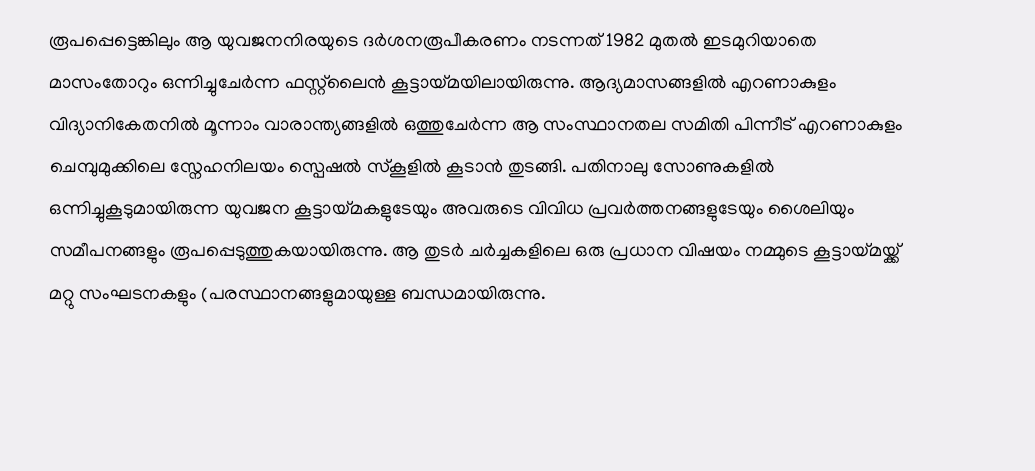രൂപപ്പെട്ടെങ്കിലും ആ യുവജനനിരയുടെ ദര്‍ശനരൂപീകരണം നടന്നത്‌ 1982 മുതൽ ഇടമുറിയാതെ മാസംതോറും ഒന്നിച്ചുചേര്‍ന്ന ഫസ്റ്റ്‌ലൈൻ കൂട്ടായ്മയിലായിരുന്നു. ആദ്യമാസങ്ങളില്‍ എറണാകുളം വിദ്യാനികേതനില്‍ മൂന്നാം വാരാന്ത്യങ്ങളില്‍ ഒത്തുചേര്‍ന്ന ആ സംസ്ഥാനതല സമിതി പിന്നീട്‌ എറണാകുളം ചെമ്പുമുക്കിലെ സ്നേഹനിലയം സ്പെഷല്‍ സ്കൂളില്‍ കൂടാന്‍ തുടങ്ങി. പതിനാലു സോണുകളില്‍ ഒന്നിച്ചുകൂടുമായിരുന്ന യുവജന കൂട്ടായ്മകളുടേയും അവരുടെ വിവിധ പ്രവര്‍ത്തനങ്ങളുടേയും ശൈലിയും സമീപനങ്ങളും രൂപപ്പെടുത്തുകയായിരുന്നു. ആ തുടർ ചർച്ചകളിലെ ഒരു പ്രധാന വിഷയം നമ്മുടെ കൂട്ടായ്മയ്ക്ക്‌ മറ്റു സംഘടനകളും (പരസ്ഥാനങ്ങളുമായുള്ള ബന്ധമായിരുന്നു.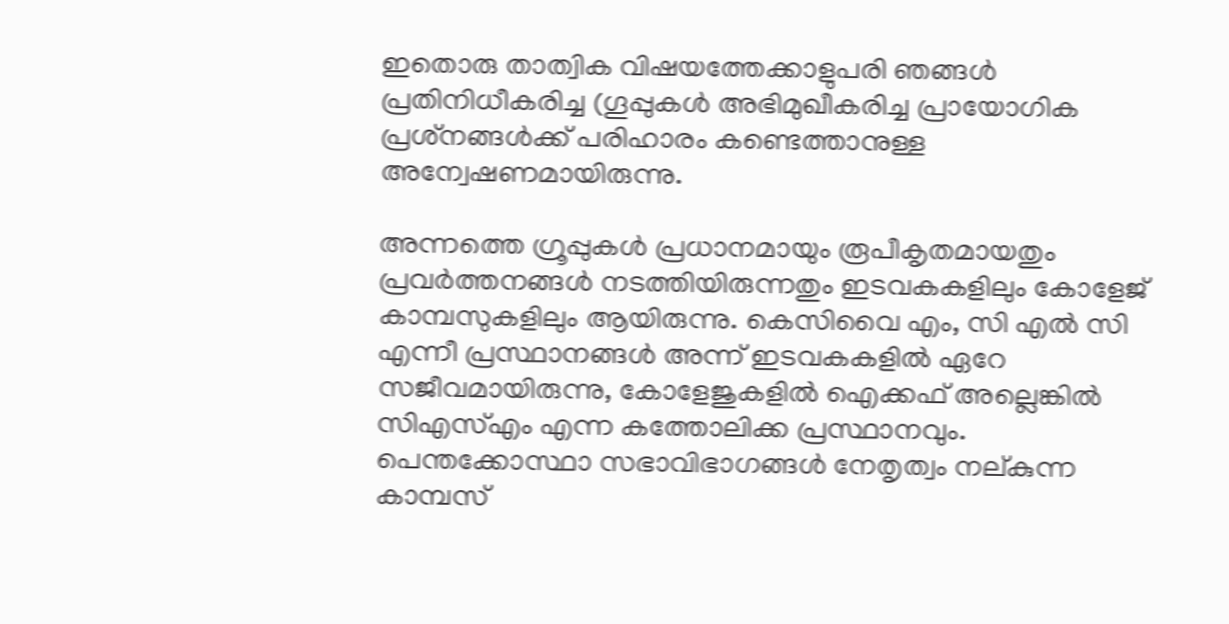ഇതൊരു താത്വിക വിഷയത്തേക്കാളുപരി ഞങ്ങള്‍ പ്രതിനിധീകരിച്ച (ഗൂപ്പുകള്‍ അഭിമുഖീകരിച്ച പ്രായോഗിക പ്രശ്‌നങ്ങൾക്ക്‌ പരിഹാരം കണ്ടെത്താനുള്ള അന്വേഷണമായിരുന്നു.

അന്നത്തെ ഗ്രൂപ്പുകള്‍ പ്രധാനമായും രൂപീകൃതമായതും പ്രവര്‍ത്തനങ്ങൾ നടത്തിയിരുന്നതും ഇടവകകളിലും കോളേജ്‌ കാമ്പസുകളിലും ആയിരുന്നു. കെസിവൈ എം, സി എല്‍ സി എന്നീ പ്രസ്ഥാനങ്ങൾ അന്ന്‌ ഇടവകകളില്‍ ഏറേ സജീവമായിരുന്നു, കോളേജുകളില്‍ ഐക്കഫ്‌ അല്ലെങ്കില്‍ സിഎസ്എം എന്ന കത്തോലിക്ക പ്രസ്ഥാനവും. പെന്തക്കോസ്ഥാ സഭാവിഭാഗങ്ങള്‍ നേതൃത്വം നല്കുന്ന കാമ്പസ്‌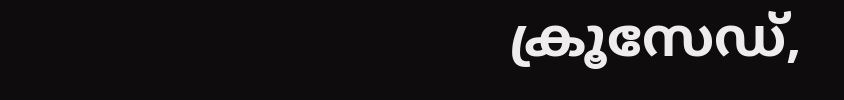ക്രൂസേഡ്‌,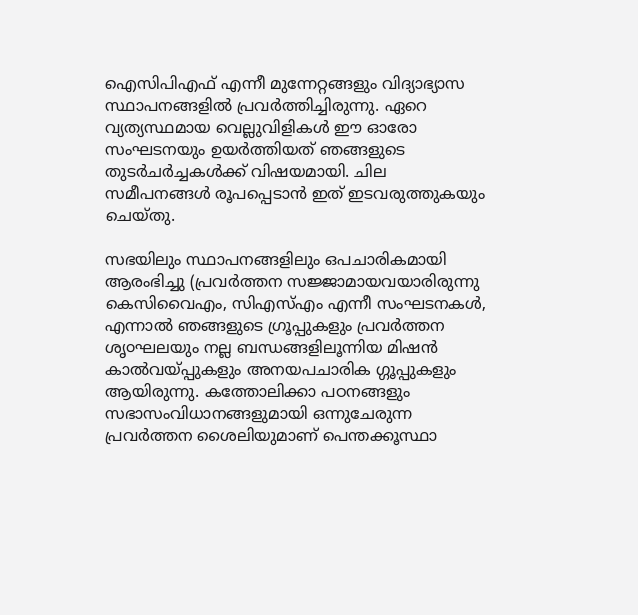ഐസിപിഎഫ്‌ എന്നീ മുന്നേറ്റങ്ങളും വിദ്യാഭ്യാസ സ്ഥാപനങ്ങളില്‍ പ്രവര്‍ത്തിച്ചിരുന്നു. ഏറെ വ്യത്യസ്ഥമായ വെല്ലുവിളികള്‍ ഈ ഓരോ സംഘടനയും ഉയര്‍ത്തിയത്‌ ഞങ്ങളുടെ തുടര്‍ചര്‍ച്ചകള്‍ക്ക്‌ വിഷയമായി. ചില സമീപനങ്ങള്‍ രൂപപ്പെടാന്‍ ഇത്‌ ഇടവരുത്തുകയും ചെയ്തു.

സഭയിലും സ്ഥാപനങ്ങളിലും ഒപചാരികമായി ആരംഭിച്ചു (പ്രവര്‍ത്തന സജ്ജാമായവയാരിരുന്നു കെസിവൈഎം, സിഎസ്‌എം എന്നീ സംഘടനകള്‍, എന്നാൽ ഞങ്ങളുടെ ഗ്രൂപ്പുകളും പ്രവര്‍ത്തന ശൃ൦ഘലയും നല്ല ബന്ധങ്ങളിലൂന്നിയ മിഷന്‍ കാൽവയ്പ്പുകളും അനയപചാരിക ഗ്ഗൂപ്പുകളും ആയിരുന്നു. കത്തോലിക്കാ പഠനങ്ങളും സഭാസംവിധാനങ്ങളുമായി ഒന്നുചേരുന്ന പ്രവർത്തന ശൈലിയുമാണ്‌ പെന്തക്കൂസ്ഥാ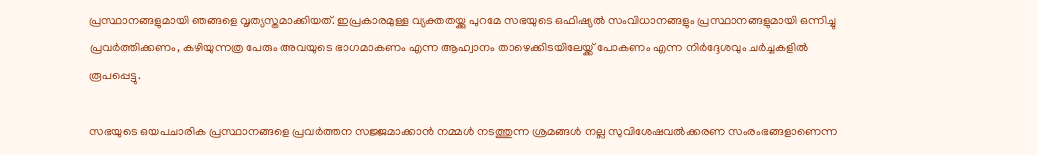പ്രസ്ഥാനങ്ങളുമായി ഞങ്ങളെ വൃത്യസ്തമാക്കിയത്‌. ഇപ്രകാരമുള്ള വ്യക്തതയ്ക്കു പുറമേ സഭയുടെ ഒഫിഷ്യല്‍ സംവിധാനങ്ങളും പ്രസ്ഥാനങ്ങളുമായി ഒന്നിച്ചു പ്രവര്‍ത്തിക്കണം, കഴിയുന്നത്ര പേരും അവയുടെ ഭാഗമാകണം എന്ന ആഹ്വാനം താഴെക്കിടയിലേയ്ക്ക്‌ പോകണം എന്ന നിര്‍ദ്ദേശവും ചര്‍ച്ചകളില്‍ രൂപപ്പെട്ടു.

സഭയുടെ ഒയപചാരിക പ്രസ്ഥാനങ്ങളെ പ്രവർത്തന സജ്ജമാക്കാന്‍ നമ്മൾ നടത്തുന്ന ശ്രമങ്ങള്‍ നല്ല സുവിശേഷവല്‍ക്കരണ സംരംഭങ്ങളാണെന്ന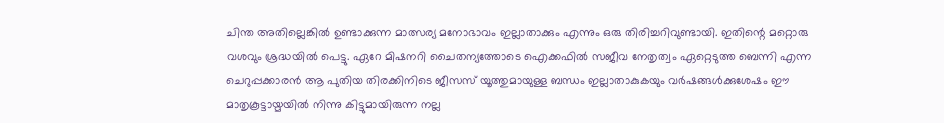ചിന്ത അതില്ലെങ്കിൽ ഉണ്ടാക്കുന്ന മാത്സര്യ മനോഭാവം ഇല്ലാതാക്കും എന്നും ഒരു തിരിച്ചറിവുണ്ടായി. ഇതിന്റെ മറ്റൊരു വശവും ശ്രദ്ധയില്‍ പെട്ടു. ഏറേ മിഷനറി ചൈതന്യത്തോടെ ഐക്കഫിൽ സജീവ നേതൃത്വം ഏറ്റെടുത്ത ബെന്നി എന്ന ചെറുപ്പക്കാരന്‍ ആ പുതിയ തിരക്കിനിടെ ജീസസ്‌ യൂത്തുമായുള്ള ബന്ധം ഇല്ലാതാകുകയും വര്‍ഷങ്ങള്‍ക്കുശേഷം ഈ മാതൃകൂട്ടായ്മയില്‍ നിന്നു കിട്ടുമായിരുന്ന നല്ല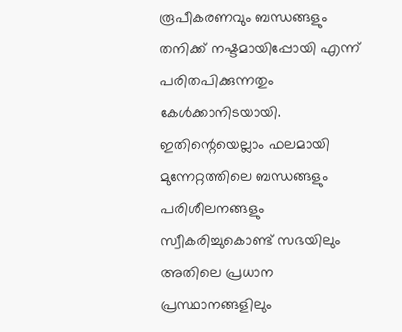രൂപീകരണവും ബന്ധങ്ങളും തനിക്ക്‌ നഷ്ടമായിപ്പോയി എന്ന്‌ പരിതപിക്കുന്നതും കേള്‍ക്കാനിടയായി. ഇതിന്റെയെല്ലാം ഫലമായി മുന്നേറ്റത്തിലെ ബന്ധങ്ങളും പരിശീലനങ്ങളും സ്വീകരിച്ചുകൊണ്ട്‌ സഭയിലും അതിലെ പ്രധാന പ്രസ്ഥാനങ്ങളിലും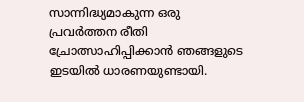സാന്നിദ്ധ്യമാകുന്ന ഒരു പ്രവര്‍ത്തന രീതി ച്രോത്സാഹിപ്പിക്കാന്‍ ഞങ്ങളുടെ ഇടയില്‍ ധാരണയുണ്ടായി.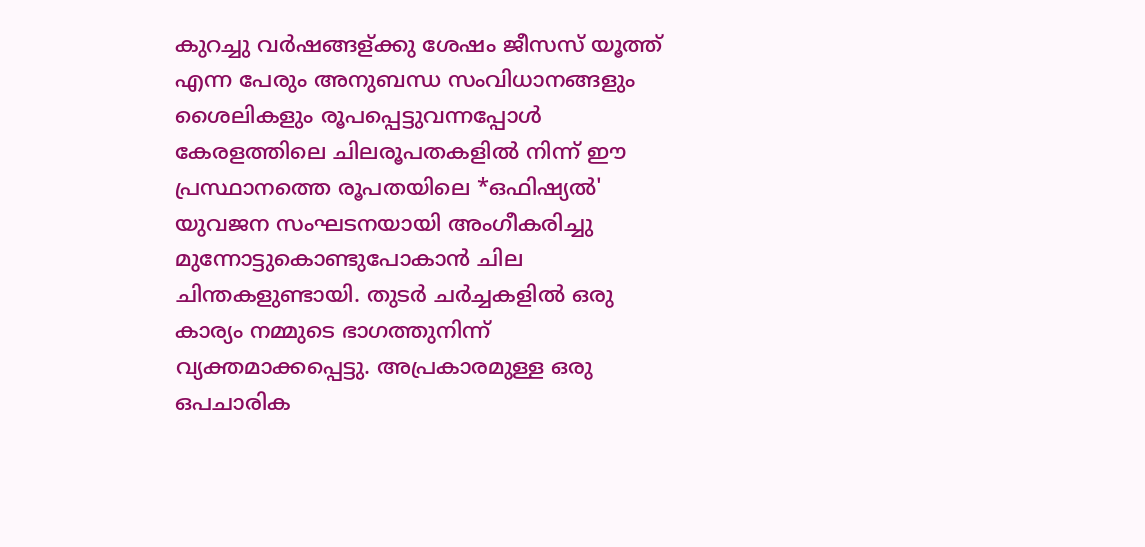കുറച്ചു വര്‍ഷങ്ങള്ക്കു ശേഷം ജീസസ്‌ യൂത്ത്‌ എന്ന പേരും അനുബന്ധ സംവിധാനങ്ങളും ശൈലികളും രൂപപ്പെട്ടുവന്നപ്പോള്‍ കേരളത്തിലെ ചിലരൂപതകളിൽ നിന്ന്‌ ഈ പ്രസ്ഥാനത്തെ രൂപതയിലെ *ഒഫിഷ്യല്‍' യുവജന സംഘടനയായി അംഗീകരിച്ചു മുന്നോട്ടുകൊണ്ടുപോകാന്‍ ചില ചിന്തകളുണ്ടായി. തുടര്‍ ചര്‍ച്ചകളില്‍ ഒരു കാര്യം നമ്മുടെ ഭാഗത്തുനിന്ന്‌ വ്യക്തമാക്കപ്പെട്ടു. അപ്രകാരമുള്ള ഒരു ഒപചാരിക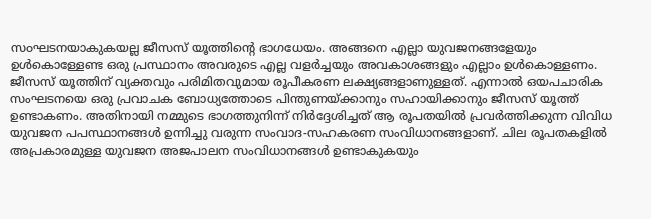സ൦ഘടനയാകുകയല്ല ജീസസ്‌ യൂത്തിന്റെ ഭാഗധേയം. അങ്ങനെ എല്ലാ യുവജനങ്ങളേയും ഉള്‍കൊള്ളേണ്ട ഒരു പ്രസ്ഥാനം അവരുടെ എല്ല വളര്‍ച്ചയും അവകാശങ്ങളും എല്ലാം ഉള്‍കൊള്ളണം. ജീസസ്‌ യൂത്തിന്‌ വ്യക്തവും പരിമിതവുമായ രൂപീകരണ ലക്ഷ്യങ്ങളാണുള്ളത്‌. എന്നാൽ ഒയപചാരിക സംഘടനയെ ഒരു പ്രവാചക ബോധ്യത്തോടെ പിന്തുണയ്ക്കാനും സഹായിക്കാനും ജീസസ്‌ യൂത്ത്‌ ഉണ്ടാകണം. അതിനായി നമ്മുടെ ഭാഗത്തുനിന്ന്‌ നിര്‍ദ്ദേശിച്ചത്‌ ആ രൂപതയില്‍ പ്രവര്‍ത്തിക്കുന്ന വിവിധ യുവജന പപസ്ഥാനങ്ങള്‍ ഉന്നിച്ചു വരുന്ന സംവാദ-സഹകരണ സംവിധാനങ്ങളാണ്‌. ചില രൂപതകളിൽ അപ്രകാരമുള്ള യുവജന അജപാലന സംവിധാനങ്ങള്‍ ഉണ്ടാകുകയും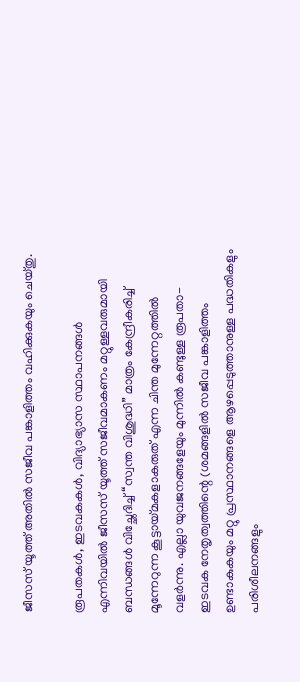ജീസസ്‌ യൂത്ത്‌ അതിൽ സജീവ പങ്കാളിത്തം വഹിക്കുകയും ചെയ്തു.

രൂപതകള്‍, ഇടവകകള്‍, വിദ്യാഭ്യാസ സ്ഥാപനങ്ങള്‍ എന്നിവയിൽ ജീസസ്‌ യൂത്ത്‌ സജീവമാകണം മറ്റുള്ളവരുമായി ബന്ധങ്ങള്‍ വിച്ഛേദിച്ച്‌ “സ്വന്ത വിശുദ്ധി” മാത്രം കേന്ദ്രീകരിച്ച്‌ മൂന്നേറുന്ന കൂട്ടായ്മകളാകരുത്‌ എന്ന ചിന്ത മുന്നേറ്റത്തിൽ വളര്‍ന്നു. എല്ലാ യുവജനങ്ങളേയും മുന്നിൽ കണ്ടുള്ള രൂപതാ-ഇടവക നേതൃത്വത്തിന്റെ (ശമങ്ങളിൽ സജീവ പങ്കാളിത്തം ഉണ്ടാകുകയും മറ്റു പ്രസ്ഥാനങ്ങളെ ആഴപ്പെടുത്താനുള്ള പദ്ധതികളും പരിശീലനങ്ങളും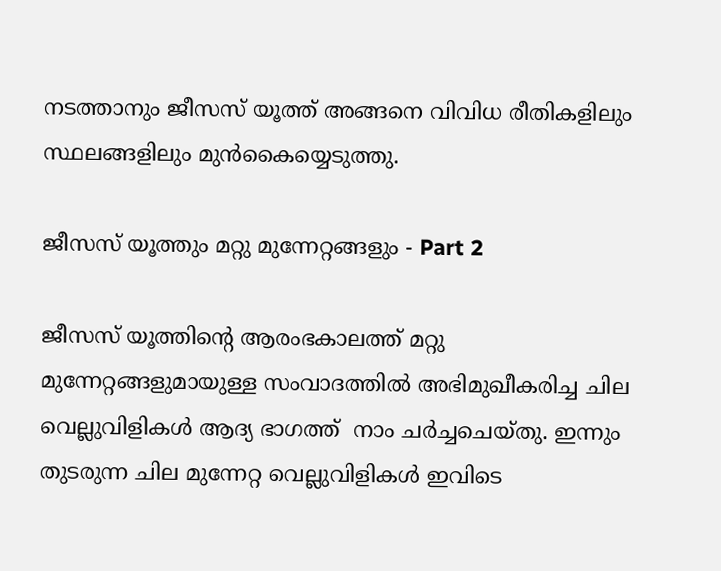നടത്താനും ജീസസ്‌ യൂത്ത്‌ അങ്ങനെ വിവിധ രീതികളിലും സ്ഥലങ്ങളിലും മുന്‍കൈയ്യെടുത്തു.

ജീസസ്‌ യൂത്തും മറ്റു മുന്നേറ്റങ്ങളും - Part 2

ജീസസ്‌ യൂത്തിന്റെ ആരംഭകാലത്ത്‌ മറ്റു മുന്നേറ്റങ്ങളുമായുള്ള സംവാദത്തില്‍ അഭിമുഖീകരിച്ച ചില വെല്ലുവിളികള്‍ ആദ്യ ഭാഗത്ത്  നാം ചര്‍ച്ചചെയ്തു. ഇന്നും തുടരുന്ന ചില മുന്നേറ്റ വെല്ലുവിളികള്‍ ഇവിടെ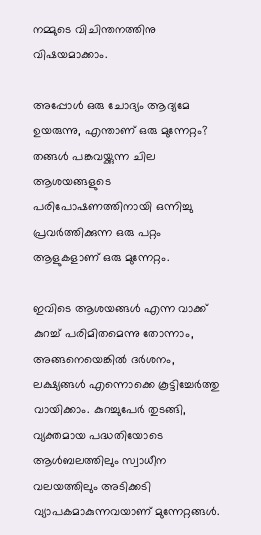നമ്മുടെ വിചിന്തനത്തിനു വിഷയമാക്കാം.

അപ്പോള്‍ ഒരു ചോദ്യം ആദ്യമേ ഉയരുന്നു, എന്താണ്‌ ഒരു മുന്നേറ്റം? തങ്ങൾ പങ്കവയ്ക്കുന്ന ചില ആശയങ്ങളുടെ പരിപോഷണത്തിനായി ഒന്നിച്ചു പ്രവര്‍ത്തിക്കുന്ന ഒരു പറ്റം ആളുകളാണ്‌ ഒരു മുന്നേറ്റം.

ഇവിടെ ആശയങ്ങള്‍ എന്ന വാക്ക്‌ കുറച്ച്‌ പരിമിതമെന്നു തോന്നാം, അങ്ങനെയെങ്കില്‍ ദര്‍ശനം, ലക്ഷ്യങ്ങൾ എന്നൊക്കെ കൂട്ടിച്ചേര്‍ത്തു വായിക്കാം. കുറച്ചുപേര്‍ തുടങ്ങി, വ്യക്തമായ പദ്ധതിയോടെ ആൾബലത്തിലും സ്വാധീന വലയത്തിലും അടിക്കടി വ്യാപകമാകുന്നവയാണ്‌ മുന്നേറ്റങ്ങള്‍.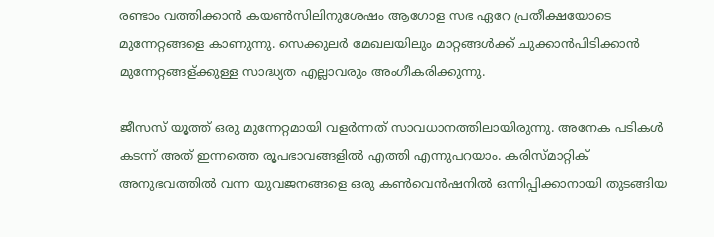രണ്ടാം വത്തിക്കാന്‍ കയൺസിലിനുശേഷം ആഗോള സഭ ഏറേ പ്രതീക്ഷയോടെ മുന്നേറ്റങ്ങളെ കാണുന്നു. സെക്കുലര്‍ മേഖലയിലും മാറ്റങ്ങള്‍ക്ക്‌ ചുക്കാന്‍പിടിക്കാന്‍ മുന്നേറ്റങ്ങള്ക്കുള്ള സാദ്ധ്യത എല്ലാവരും അംഗീകരിക്കുന്നു.

ജീസസ്‌ യൂത്ത്‌ ഒരു മുന്നേറ്റമായി വളര്‍ന്നത്‌ സാവധാനത്തിലായിരുന്നു. അനേക പടികള്‍ കടന്ന്‌ അത്‌ ഇന്നത്തെ രൂപഭാവങ്ങളില്‍ എത്തി എന്നുപറയാം. കരിസ്മാറ്റിക്‌ അനുഭവത്തില്‍ വന്ന യുവജനങ്ങളെ ഒരു കണ്‍വെന്‍ഷനില്‍ ഒന്നിപ്പിക്കാനായി തുടങ്ങിയ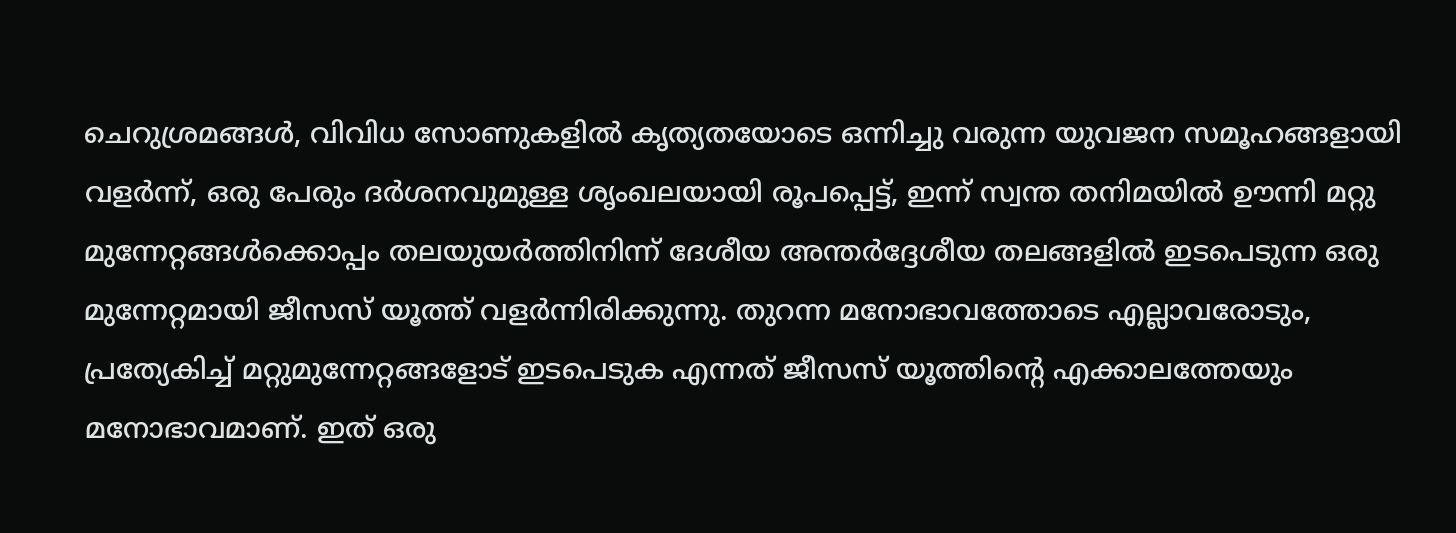ചെറുശ്രമങ്ങള്‍, വിവിധ സോണുകളില്‍ കൃത്യതയോടെ ഒന്നിച്ചു വരുന്ന യുവജന സമൂഹങ്ങളായി വളര്‍ന്ന്‌, ഒരു പേരും ദര്‍ശനവുമുള്ള ശൃംഖലയായി രൂപപ്പെട്ട്‌, ഇന്ന്‌ സ്വന്ത തനിമയില്‍ ഊന്നി മറ്റു മുന്നേറ്റങ്ങൾക്കൊപ്പം തലയുയര്‍ത്തിനിന്ന്‌ ദേശീയ അന്തര്‍ദ്ദേശീയ തലങ്ങളില്‍ ഇടപെടുന്ന ഒരു മുന്നേറ്റമായി ജീസസ്‌ യൂത്ത്‌ വളര്‍ന്നിരിക്കുന്നു. തുറന്ന മനോഭാവത്തോടെ എല്ലാവരോടും, പ്രത്യേകിച്ച്‌ മറ്റുമുന്നേറ്റങ്ങളോട്‌ ഇടപെടുക എന്നത്‌ ജീസസ്‌ യൂത്തിന്റെ എക്കാലത്തേയും മനോഭാവമാണ്‌. ഇത്‌ ഒരു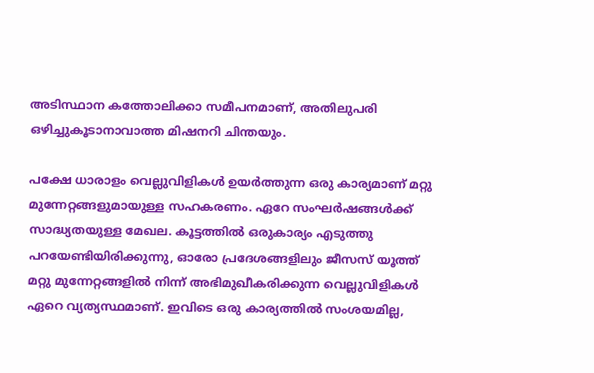അടിസ്ഥാന കത്തോലിക്കാ സമീപനമാണ്‌, അതിലുപരി ഒഴിച്ചുകൂടാനാവാത്ത മിഷനറി ചിന്തയും.

പക്ഷേ ധാരാളം വെല്ലുവിളികള്‍ ഉയര്‍ത്തുന്ന ഒരു കാര്യമാണ്‌ മറ്റു മുന്നേറ്റങ്ങളുമായുള്ള സഹകരണം. ഏറേ സംഘര്‍ഷങ്ങള്‍ക്ക്‌ സാദ്ധ്യതയുള്ള മേഖല. കൂട്ടത്തില്‍ ഒരുകാര്യം എടുത്തു പറയേണ്ടിയിരിക്കുന്നു, ഓരോ പ്രദേശങ്ങളിലും ജീസസ്‌ യൂത്ത്‌ മറ്റു മുന്നേറ്റങ്ങളില്‍ നിന്ന്‌ അഭിമുഖീകരിക്കുന്ന വെല്ലുവിളികള്‍ ഏറെ വ്യത്യസ്ഥമാണ്‌. ഇവിടെ ഒരു കാര്യത്തില്‍ സംശയമില്ല,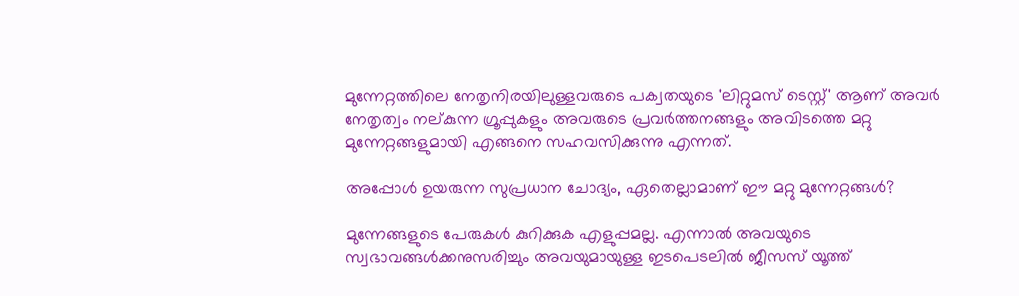മുന്നേറ്റത്തിലെ നേതൃനിരയിലുള്ളവരുടെ പക്വതയുടെ 'ലിറ്റുമസ്‌ ടെസ്റ്റ്‌' ആണ്‌ അവര്‍ നേതൃത്വം നല്കുന്ന ഗ്രൂപ്പുകളും അവരുടെ പ്രവര്‍ത്തനങ്ങളും അവിടത്തെ മറ്റു മുന്നേറ്റങ്ങളുമായി എങ്ങനെ സഹവസിക്കുന്നു എന്നത്‌.

അപ്പോള്‍ ഉയരുന്ന സുപ്രധാന ചോദ്യം, ഏതെല്ലാമാണ്‌ ഈ മറ്റു മുന്നേറ്റങ്ങൾ?

മുന്നേങ്ങളുടെ പേരുകള്‍ കുറിക്കുക എളുപ്പമല്ല. എന്നാല്‍ അവയുടെ സ്വഭാവങ്ങള്‍ക്കനുസരിച്ചും അവയുമായുള്ള ഇടപെടലിൽ ജീസസ്‌ യൂത്ത്‌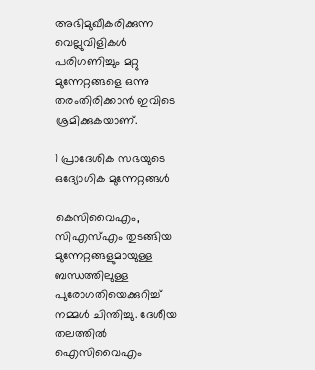അഭിമുഖീകരിക്കുന്ന വെല്ലുവിളികള്‍ പരിഗണിച്ചും മറ്റു മുന്നേറ്റങ്ങളെ ഒന്നു തരംതിരിക്കാന്‍ ഇവിടെ ശ്രമിക്കുകയാണ്‌.

1 പ്രാദേശിക സഭയുടെ ഒദ്യോഗിക മുന്നേറ്റങ്ങൾ

കെസിവൈഎം, സിഎസ്എം തുടങ്ങിയ മുന്നേറ്റങ്ങളുമായുള്ള ബന്ധത്തിലുള്ള പുരോഗതിയെക്കുറിച്ച്‌ നമ്മള്‍ ചിന്തിച്ചു. ദേശീയ തലത്തിൽ ഐസിവൈഎം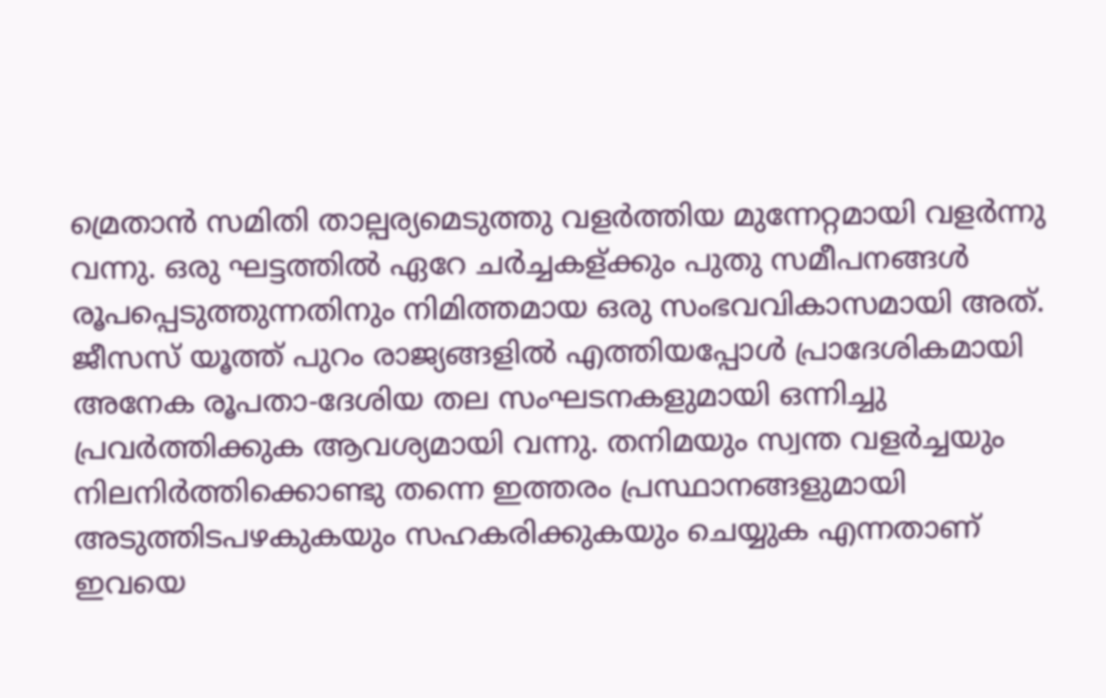മ്രെതാന്‍ സമിതി താല്പര്യമെടുത്തു വളര്‍ത്തിയ മുന്നേറ്റമായി വളര്‍ന്നു വന്നു. ഒരു ഘട്ടത്തിൽ ഏറേ ചര്‍ച്ചകള്ക്കും പുതു സമീപനങ്ങള്‍ രൂപപ്പെടുത്തുന്നതിനും നിമിത്തമായ ഒരു സംഭവവികാസമായി അത്‌. ജീസസ്‌ യൂത്ത്‌ പുറം രാജ്യങ്ങളിൽ എത്തിയപ്പോൾ പ്രാദേശികമായി അനേക രൂപതാ-ദേശിയ തല സംഘടനകളുമായി ഒന്നിച്ചു പ്രവര്‍ത്തിക്കുക ആവശ്യമായി വന്നു. തനിമയും സ്വന്ത വളര്‍ച്ചയും നിലനിര്‍ത്തിക്കൊണ്ടു തന്നെ ഇത്തരം പ്രസ്ഥാനങ്ങളുമായി അടുത്തിടപഴകുകയും സഹകരിക്കുകയും ചെയ്യുക എന്നതാണ്‌ ഇവയെ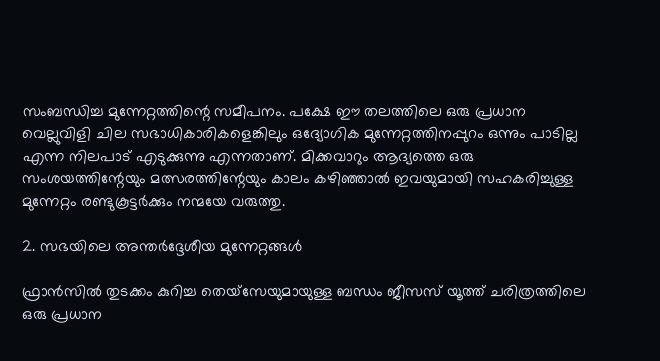സംബന്ധിച്ച മുന്നേറ്റത്തിന്റെ സമീപനം. പക്ഷേ ഈ തലത്തിലെ ഒരു പ്രധാന വെല്ലുവിളി ചില സഭാധികാരികളെങ്കിലും ഒദ്യോഗിക മുന്നേറ്റത്തിനപ്പുറം ഒന്നും പാടില്ല എന്ന നിലപാട്‌ എടുക്കുന്നു എന്നതാണ്‌. മിക്കവാറും ആദ്യത്തെ ഒരു സംശയത്തിന്റേയും മത്സരത്തിന്റേയും കാലം കഴിഞ്ഞാല്‍ ഇവയുമായി സഹകരിച്ചുള്ള മുന്നേറ്റം രണ്ടുകൂട്ടര്‍ക്കും നന്മയേ വരുത്തു.

2. സഭയിലെ അന്തര്‍ദ്ദേശീയ മുന്നേറ്റങ്ങൾ

ഫ്രാന്‍സില്‍ തുടക്കം കുറിച്ച തെയ്സേയുമായുള്ള ബന്ധം ജീസസ്‌ യൂത്ത്‌ ചരിത്രത്തിലെ ഒരു പ്രധാന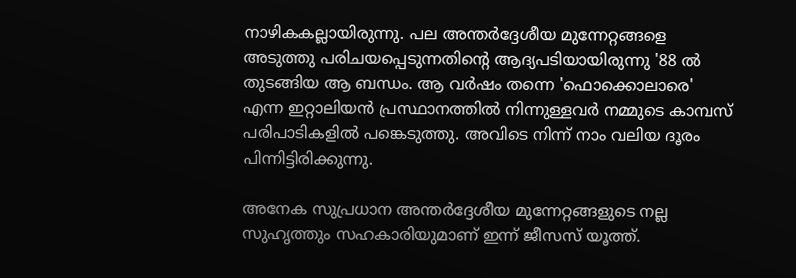നാഴികകല്ലായിരുന്നു. പല അന്തര്‍ദ്ദേശീയ മുന്നേറ്റങ്ങളെ അടുത്തു പരിചയപ്പെടുന്നതിന്റെ ആദ്യപടിയായിരുന്നു '88 ൽ തുടങ്ങിയ ആ ബന്ധം. ആ വര്‍ഷം തന്നെ 'ഫൊക്കൊലാരെ' എന്ന ഇറ്റാലിയന്‍ പ്രസ്ഥാനത്തിൽ നിന്നുള്ളവര്‍ നമ്മുടെ കാമ്പസ്‌ പരിപാടികളില്‍ പങ്കെടുത്തു. അവിടെ നിന്ന്‌ നാം വലിയ ദൂരം പിന്നിട്ടിരിക്കുന്നു.

അനേക സുപ്രധാന അന്തര്‍ദ്ദേശീയ മുന്നേറ്റങ്ങളുടെ നല്ല സുഹൃത്തും സഹകാരിയുമാണ്‌ ഇന്ന്‌ ജീസസ്‌ യൂത്ത്‌.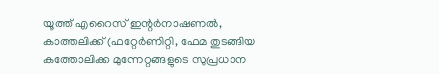യൂത്ത്‌ എറൈസ്‌ ഇന്റര്‍നാഷണല്‍, കാത്തലിക്ക്‌ (ഫറ്റേര്‍ണിറ്റി, ഫേമ തുടങ്ങിയ കത്തോലിക്ക മുന്നേറ്റങ്ങളുടെ സുപ്രധാന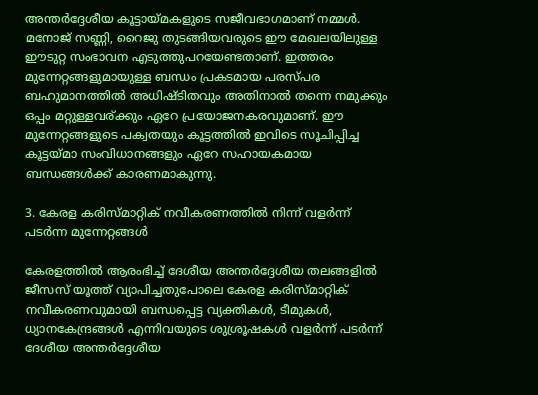അന്തര്‍ദ്ദേശീയ കൂട്ടായ്മകളുടെ സജീവഭാഗമാണ്‌ നമ്മള്‍. മനോജ്‌ സണ്ണി, റൈജു തുടങ്ങിയവരുടെ ഈ മേഖലയിലുള്ള ഈടുറ്റ സംഭാവന എടുത്തുപറയേണ്ടതാണ്‌. ഇത്തരം മുന്നേറ്റങ്ങളുമായുള്ള ബന്ധം പ്രകടമായ പരസ്പര ബഹുമാനത്തില്‍ അധിഷ്ടിതവും അതിനാൽ തന്നെ നമുക്കും ഒപ്പം മറ്റുള്ളവര്ക്കും ഏറേ പ്രയോജനകരവുമാണ്‌. ഈ മുന്നേറ്റങ്ങളുടെ പക്വതയും കൂട്ടത്തിൽ ഇവിടെ സൂചിപ്പിച്ച കൂട്ടയ്മാ സംവിധാനങ്ങളും ഏറേ സഹായകമായ ബന്ധങ്ങൾക്ക്‌ കാരണമാകുന്നു.

3. കേരള കരിസ്മാറ്റിക്‌ നവീകരണത്തില്‍ നിന്ന്‌ വളര്‍ന്ന്‌ പടര്‍ന്ന മുന്നേറ്റങ്ങൾ

കേരളത്തില്‍ ആരംഭിച്ച്‌ ദേശീയ അന്തര്‍ദ്ദേശീയ തലങ്ങളിൽ ജീസസ്‌ യൂത്ത്‌ വ്യാപിച്ചതുപോലെ കേരള കരിസ്മാറ്റിക്‌ നവീകരണവുമായി ബന്ധപ്പെട്ട വ്യക്തികള്‍, ടീമുകള്‍, ധ്യാനകേന്ദ്രങ്ങള്‍ എന്നിവയുടെ ശുശ്രൂഷകൾ വളര്‍ന്ന്‌ പടര്‍ന്ന്‌ ദേശീയ അന്തര്‍ദ്ദേശീയ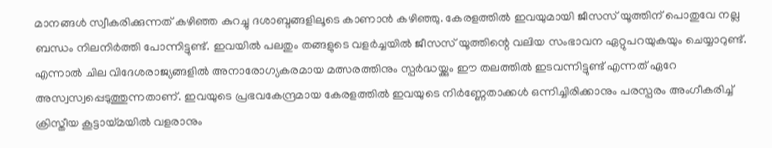മാനങ്ങള്‍ സ്വീകരിക്കുന്നത്‌ കഴിഞ്ഞ കുറച്ചു ദശാബ്ദങ്ങളിലൂടെ കാണാന്‍ കഴിഞ്ഞു. കേരളത്തില്‍ ഇവയുമായി ജീസസ്‌ യൂത്തിന്‌ പൊതുവേ നല്ല ബന്ധം നിലനിര്‍ത്തി പോന്നിട്ടുണ്ട്‌. ഇവയില്‍ പലതും തങ്ങളുടെ വളര്‍ച്ചയില്‍ ജീസസ്‌ യൂത്തിന്റെ വലിയ സംഭാവന ഏറ്റുപറയുകയും ചെയ്യാറുണ്ട്‌. എന്നാല്‍ ചില വിദേശരാജ്യങ്ങളിൽ അനാരോഗ്യകരമായ മത്സരത്തിനും സ്പർദ്ധയ്ക്കും ഈ തലത്തില്‍ ഇടവന്നിട്ടുണ്ട്‌ എന്നത്‌ ഏറേ അസ്വസ്വപ്പെടുത്തുന്നതാണ്‌. ഇവയുടെ പ്രഭവകേന്ദ്രമായ കേരളത്തിൽ ഇവയുടെ നിര്‍ണ്ണേതാക്കള്‍ ഒന്നിച്ചിരിക്കാനും പരസ്പരം അംഗീകരിച്ച്‌ ക്രിസ്തീയ കൂട്ടായ്മയിൽ വളരാനും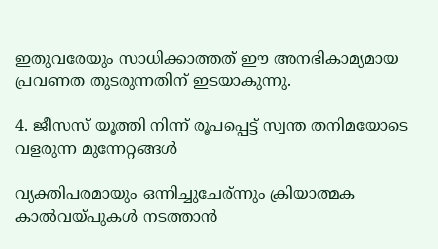ഇതുവരേയും സാധിക്കാത്തത്‌ ഈ അനഭികാമ്യമായ പ്രവണത തുടരുന്നതിന്‌ ഇടയാകുന്നു.

4. ജീസസ്‌ യൂത്തി നിന്ന്‌ രൂപപ്പെട്ട്‌ സ്വന്ത തനിമയോടെ വളരുന്ന മുന്നേറ്റങ്ങൾ

വ്യക്തിപരമായും ഒന്നിച്ചുചേര്ന്നും ക്രിയാത്മക കാൽവയ്പുകൾ നടത്താൻ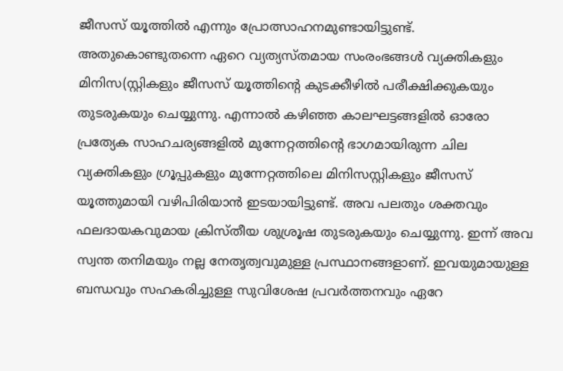ജീസസ്‌ യൂത്തില്‍ എന്നും പ്രോത്സാഹനമുണ്ടായിട്ടുണ്ട്‌. അതുകൊണ്ടുതന്നെ ഏറെ വ്യത്യസ്തമായ സംരംഭങ്ങള്‍ വ്യക്തികളും മിനിസ(സ്റ്റികളും ജീസസ്‌ യൂത്തിന്റെ കുടക്കീഴില്‍ പരീക്ഷിക്കുകയും തുടരുകയും ചെയ്യുന്നു. എന്നാല്‍ കഴിഞ്ഞ കാലഘട്ടങ്ങളില്‍ ഓരോ പ്രത്യേക സാഹചര്യങ്ങളില്‍ മുന്നേറ്റത്തിന്റെ ഭാഗമായിരുന്ന ചില വ്യക്തികളും ഗ്രൂപ്പുകളും മുന്നേറ്റത്തിലെ മിനിസസ്റ്റികളും ജീസസ്‌ യൂത്തുമായി വഴിപിരിയാന്‍ ഇടയായിട്ടുണ്ട്‌. അവ പലതും ശക്തവും ഫലദായകവുമായ ക്രിസ്തീയ ശുശ്രൂഷ തുടരുകയും ചെയ്യുന്നു. ഇന്ന്‌ അവ സ്വന്ത തനിമയും നല്ല നേതൃത്വവുമുള്ള പ്രസ്ഥാനങ്ങളാണ്‌. ഇവയുമായുള്ള ബന്ധവും സഹകരിച്ചുള്ള സുവിശേഷ പ്രവര്‍ത്തനവും ഏറേ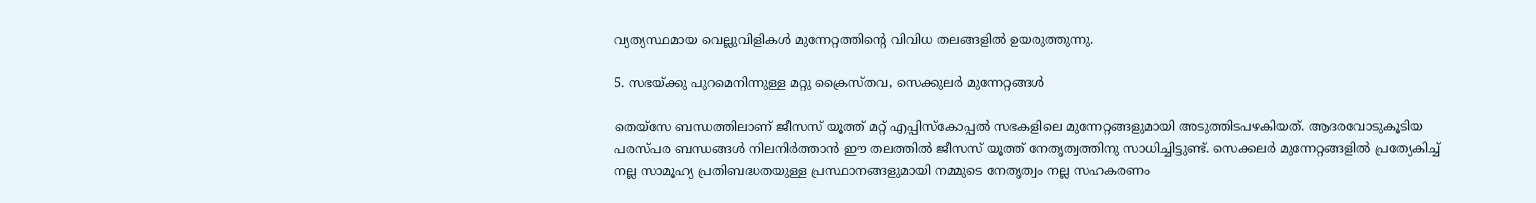വ്യത്യസ്ഥമായ വെല്ലുവിളികള്‍ മുന്നേറ്റത്തിന്റെ വിവിധ തലങ്ങളില്‍ ഉയരുത്തുന്നു.

5. സഭയ്ക്കു പുറമെനിന്നുള്ള മറ്റു ക്രൈസ്തവ, സെക്കുലര്‍ മുന്നേറ്റങ്ങൾ

തെയ്സേ ബന്ധത്തിലാണ്‌ ജീസസ്‌ യൂത്ത്‌ മറ്റ്‌ എപ്പിസ്‌കോപ്പൽ സഭകളിലെ മുന്നേറ്റങ്ങളുമായി അടുത്തിടപഴകിയത്‌. ആദരവോടുകൂടിയ പരസ്പര ബന്ധങ്ങൾ നിലനിര്‍ത്താന്‍ ഈ തലത്തിൽ ജീസസ്‌ യൂത്ത്‌ നേതൃത്വത്തിനു സാധിച്ചിട്ടുണ്ട്‌. സെക്കലര്‍ മുന്നേറ്റങ്ങളില്‍ പ്രത്യേകിച്ച്‌ നല്ല സാമൂഹ്യ പ്രതിബദ്ധതയുള്ള പ്രസ്ഥാനങ്ങളുമായി നമ്മുടെ നേതൃത്വം നല്ല സഹകരണം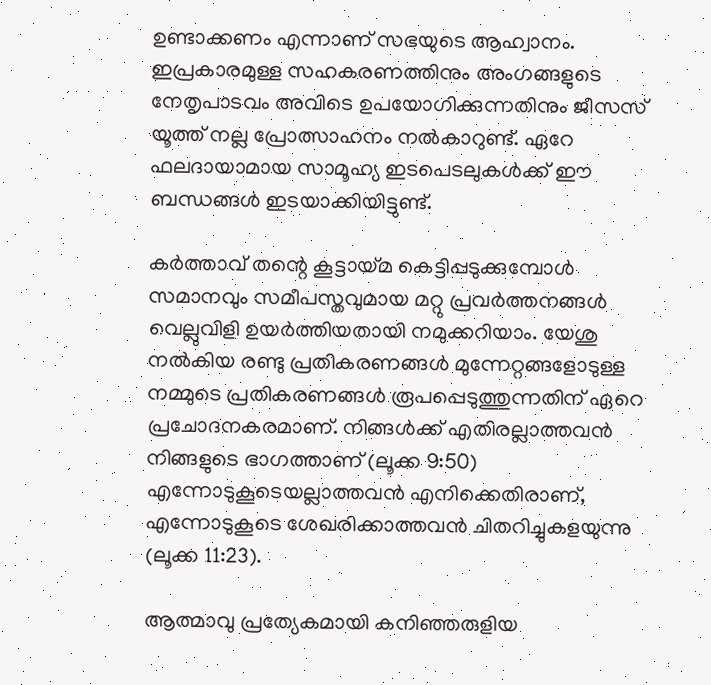ഉണ്ടാക്കണം എന്നാണ്‌ സഭയുടെ ആഹ്വാനം. ഇപ്രകാരമുള്ള സഹകരണത്തിനും അംഗങ്ങളുടെ നേതൃപാടവം അവിടെ ഉപയോഗിക്കുന്നതിനും ജീസസ്‌ യൂത്ത്‌ നല്ല പ്രോത്സാഹനം നല്‍കാറുണ്ട്‌. ഏറേ ഫലദായാമായ സാമൂഹ്യ ഇടപെടലുകള്‍ക്ക്‌ ഈ ബന്ധങ്ങള്‍ ഇടയാക്കിയിട്ടുണ്ട്‌.

കര്‍ത്താവ്‌ തന്റെ കൂട്ടായ്മ കെട്ടിപ്പടുക്കുമ്പോള്‍ സമാനവും സമീപസ്തവുമായ മറ്റു പ്രവര്‍ത്തനങ്ങള്‍ വെല്ലുവിളി ഉയര്‍ത്തിയതായി നമുക്കറിയാം. യേശു നൽകിയ രണ്ടു പ്രതികരണങ്ങൾ മുന്നേറ്റങ്ങളോടുള്ള നമ്മുടെ പ്രതികരണങ്ങൾ രൂപപ്പെടുത്തുന്നതിന്‌ ഏറെ പ്രചോദനകരമാണ്‌. നിങ്ങള്‍ക്ക്‌ എതിരല്ലാത്തവന്‍ നിങ്ങളുടെ ഭാഗത്താണ്‌ (ലൂക്ക 9:50) എന്നോടുകൂടെയല്ലാത്തവന്‍ എനിക്കെതിരാണ്‌, എന്നോടുകൂടെ ശേഖരിക്കാത്തവൻ ചിതറിച്ചുകളയുന്നു (ലൂക്ക 11:23).

ആത്മാവു പ്രത്യേകമായി കനിഞ്ഞരുളിയ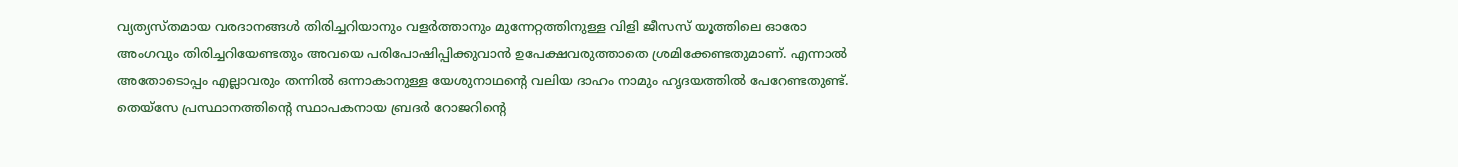വ്യത്യസ്തമായ വരദാനങ്ങള്‍ തിരിച്ചറിയാനും വളര്‍ത്താനും മുന്നേറ്റത്തിനുള്ള വിളി ജീസസ്‌ യൂത്തിലെ ഓരോ അംഗവും തിരിച്ചറിയേണ്ടതും അവയെ പരിപോഷിപ്പിക്കുവാന്‍ ഉപേക്ഷവരുത്താതെ ശ്രമിക്കേണ്ടതുമാണ്‌. എന്നാല്‍ അതോടൊപ്പം എല്ലാവരും തന്നില്‍ ഒന്നാകാനുള്ള യേശുനാഥന്റെ വലിയ ദാഹം നാമും ഹൃദയത്തില്‍ പേറേണ്ടതുണ്ട്‌. തെയ്സേ പ്രസ്ഥാനത്തിന്റെ സ്ഥാപകനായ ബ്രദര്‍ റോജറിന്റെ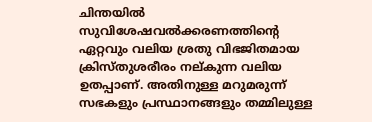ചിന്തയില്‍ സുവിശേഷവല്‍ക്കരണത്തിന്റെ ഏറ്റവും വലിയ ശ്രതു വിഭജിതമായ ക്രിസ്തുശരീരം നല്കുന്ന വലിയ ഉതപ്പാണ്‌. അതിനുള്ള മറുമരുന്ന്‌ സഭകളും പ്രസ്ഥാനങ്ങളും തമ്മിലുള്ള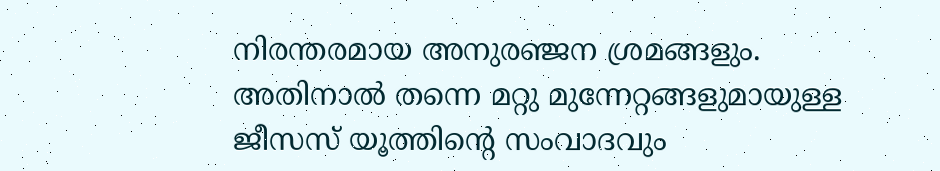നിരന്തരമായ അനുരഞ്ജന ശ്രമങ്ങളും. അതിനാൽ തന്നെ മറ്റു മുന്നേറ്റങ്ങളുമായുള്ള ജീസസ്‌ യൂത്തിന്റെ സംവാദവും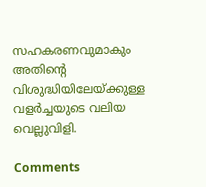സഹകരണവുമാകും അതിന്റെ വിശുദ്ധിയിലേയ്ക്കുള്ള വളര്‍ച്ചയുടെ വലിയ വെല്ലുവിളി.

Comments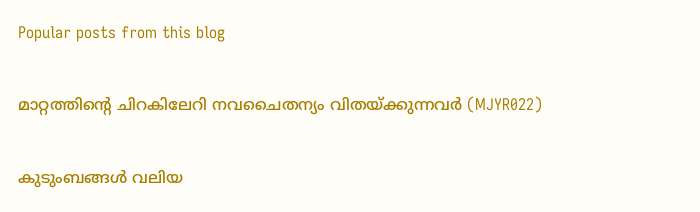Popular posts from this blog

മാറ്റത്തിന്റെ ചിറകിലേറി നവചൈതന്യം വിതയ്ക്കുന്നവര്‍ (MJYR022)

കുടുംബങ്ങൾ വലിയ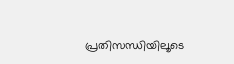പ്രതിസന്ധിയിലൂടെ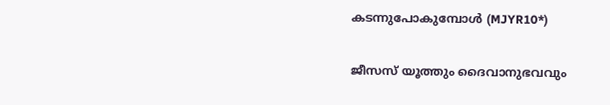കടന്നുപോകുമ്പോൾ (MJYR10*)

ജീസസ് യൂത്തും ദൈവാനുഭവവും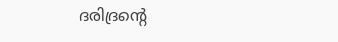ദരിദ്രന്റെ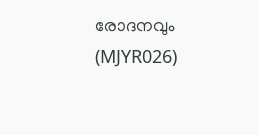രോദനവും (MJYR026)